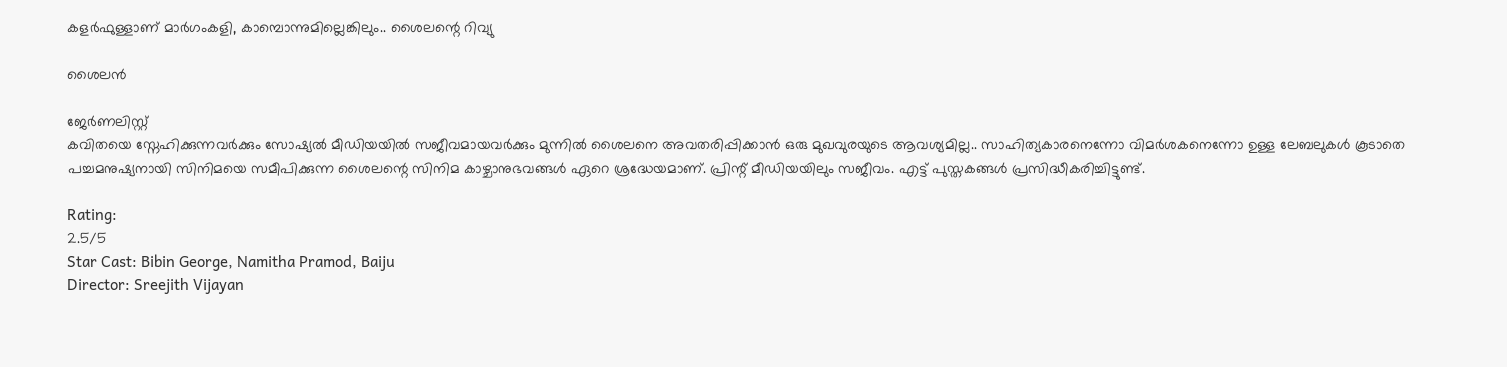കളർഫുള്ളാണ് മാർഗംകളി, കാമ്പൊന്നുമില്ലെങ്കിലും.. ശൈലന്റെ റിവ്യു

ശൈലൻ

ജേര്‍ണലിസ്റ്റ്
കവിതയെ സ്നേഹിക്കുന്നവർക്കും സോഷ്യൽ മീഡിയയിൽ സജീവമായവർക്കും മുന്നിൽ ശൈലനെ അവതരിപ്പിക്കാൻ ഒരു മുഖവുരയുടെ ആവശ്യമില്ല.. സാഹിത്യകാരനെന്നോ വിമർശകനെന്നോ ഉള്ള ലേബലുകൾ കൂടാതെ പച്ചമനുഷ്യനായി സിനിമയെ സമീപിക്കുന്ന ശൈലന്റെ സിനിമ കാഴ്ചാനുഭവങ്ങൾ ഏറെ ശ്രദ്ധേയമാണ്. പ്രിന്റ് മീഡിയയിലും സജീവം. എട്ട് പുസ്തകങ്ങൾ പ്രസിദ്ധീകരിച്ചിട്ടുണ്ട്.

Rating:
2.5/5
Star Cast: Bibin George, Namitha Pramod, Baiju
Director: Sreejith Vijayan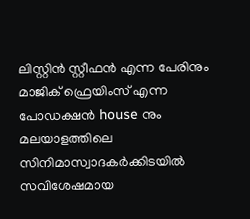ലിസ്റ്റിൻ സ്റ്റീഫൻ എന്ന പേരിനും മാജിക് ഫ്രെയിംസ് എന്ന പോഡക്ഷൻ house നും മലയാളത്തിലെ സിനിമാസ്വാദകർക്കിടയിൽ സവിശേഷമായ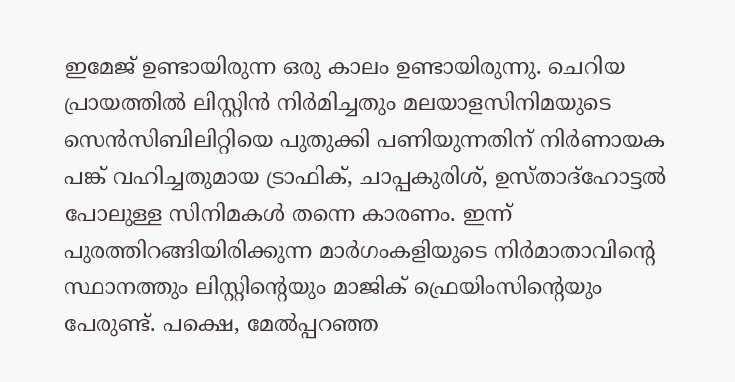ഇമേജ് ഉണ്ടായിരുന്ന ഒരു കാലം ഉണ്ടായിരുന്നു. ചെറിയ പ്രായത്തിൽ ലിസ്റ്റിൻ നിർമിച്ചതും മലയാളസിനിമയുടെ സെൻസിബിലിറ്റിയെ പുതുക്കി പണിയുന്നതിന് നിർണായക പങ്ക് വഹിച്ചതുമായ ട്രാഫിക്, ചാപ്പകുരിശ്, ഉസ്താദ്ഹോട്ടൽ പോലുള്ള സിനിമകൾ തന്നെ കാരണം. ഇന്ന് പുരത്തിറങ്ങിയിരിക്കുന്ന മാർഗംകളിയുടെ നിർമാതാവിന്റെ സ്ഥാനത്തും ലിസ്റ്റിന്റെയും മാജിക് ഫ്രെയിംസിന്റെയും പേരുണ്ട്. പക്ഷെ, മേൽപ്പറഞ്ഞ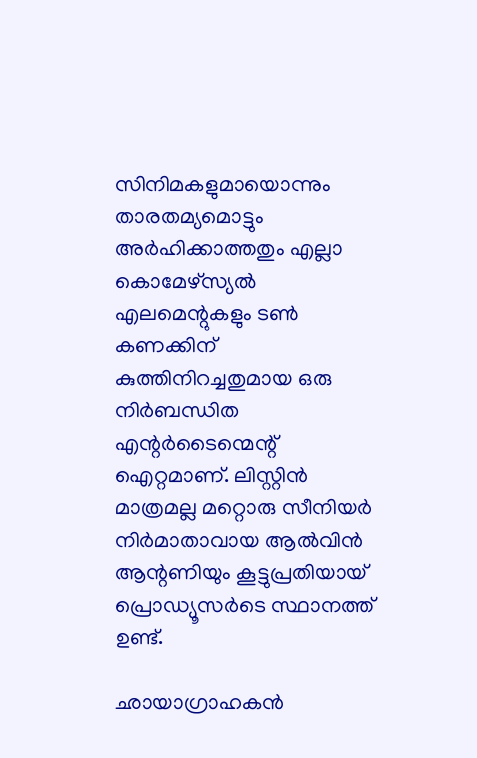സിനിമകളുമായൊന്നും താരതമ്യമൊട്ടും അർഹിക്കാത്തതും എല്ലാ കൊമേഴ്‌സ്യൽ എലമെന്റുകളും ടൺ കണക്കിന് കുത്തിനിറച്ചതുമായ ഒരു നിർബന്ധിത എന്റർടൈന്മെന്റ് ഐറ്റമാണ്. ലിസ്റ്റിൻ മാത്രമല്ല മറ്റൊരു സീനിയർ നിർമാതാവായ ആൽവിൻ ആന്റണിയും കൂട്ടുപ്രതിയായ് പ്രൊഡ്യൂസർടെ സ്ഥാനത്ത് ഉണ്ട്.

ഛായാഗ്രാഹകൻ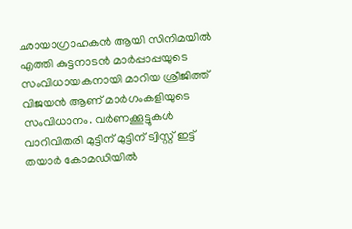ഛായാഗ്രാഹകൻ ആയി സിനിമയിൽ എത്തി കുട്ടനാടൻ മാർപ്പാപ്പയുടെ സംവിധായകനായി മാറിയ ശ്രീജിത്ത് വിജയൻ ആണ് മാർഗംകളിയുടെ സംവിധാനം. വർണക്കൂട്ടുകൾ വാറിവിതരി മുട്ടിന് മുട്ടിന് ട്വിസ്റ്റ് ഇട്ട് തയാർ കോമഡിയിൽ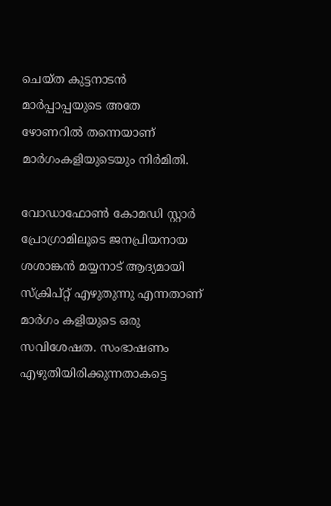ചെയ്ത കുട്ടനാടൻ മാർപ്പാപ്പയുടെ അതേ ഴോണറിൽ തന്നെയാണ് മാർഗംകളിയുടെയും നിർമിതി.

വോഡാഫോൺ കോമഡി സ്റ്റാർ പ്രോഗ്രാമിലൂടെ ജനപ്രിയനായ ശശാങ്കൻ മയ്യനാട് ആദ്യമായി സ്ക്രിപ്റ്റ് എഴുതുന്നു എന്നതാണ് മാർഗം കളിയുടെ ഒരു സവിശേഷത. സംഭാഷണം എഴുതിയിരിക്കുന്നതാകട്ടെ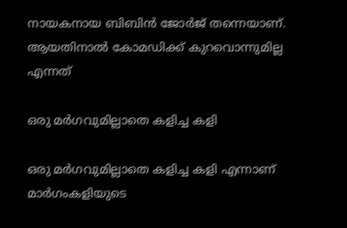നായകനായ ബിബിൻ ജോർജ് തന്നെയാണ്. ആയതിനാൽ കോമഡിക്ക് കുറവൊന്നുമില്ല എന്നത്

ഒരു മർഗവുമില്ലാതെ കളിച്ച കളി

ഒരു മർഗവുമില്ലാതെ കളിച്ച കളി എന്നാണ് മാർഗംകളിയുടെ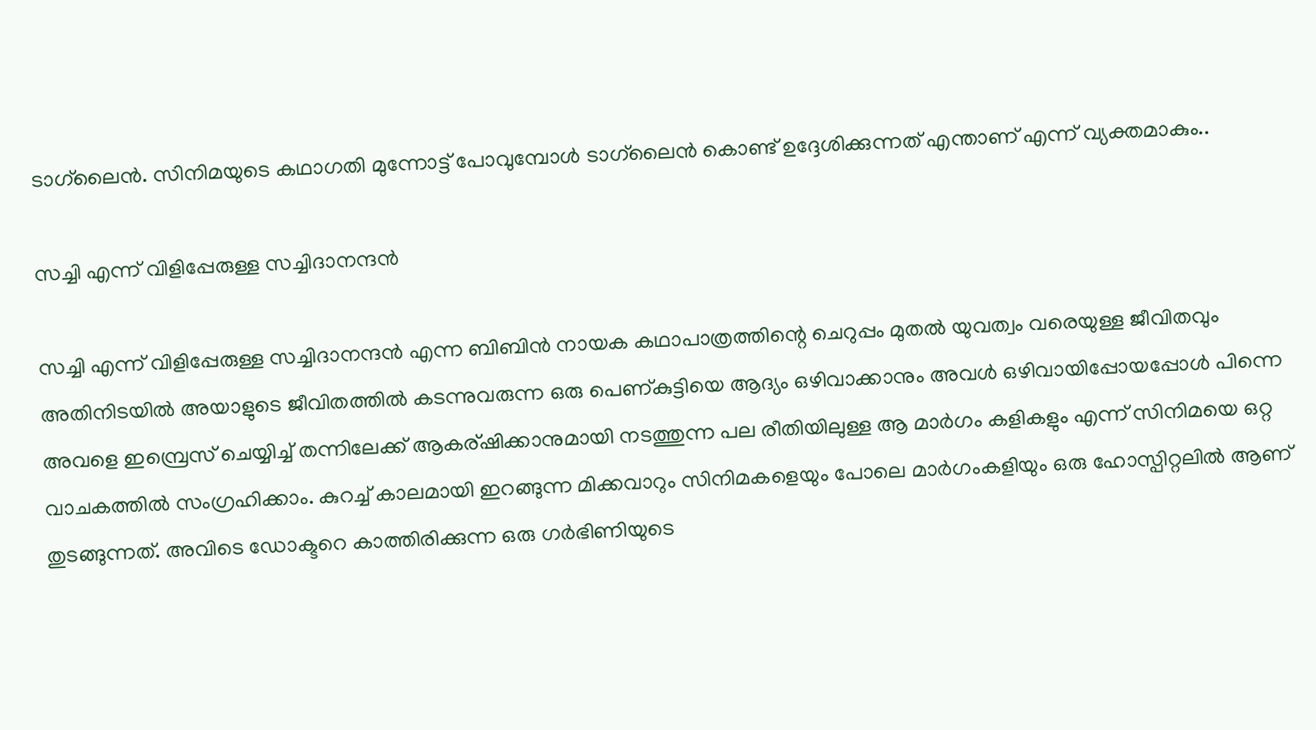ടാഗ്‌ലൈൻ. സിനിമയുടെ കഥാഗതി മുന്നോട്ട് പോവുമ്പോൾ ടാഗ്‌ലൈൻ കൊണ്ട് ഉദ്ദേശിക്കുന്നത് എന്താണ് എന്ന് വ്യക്തമാകും..

സച്ചി എന്ന് വിളിപ്പേരുള്ള സച്ചിദാനന്ദൻ

സച്ചി എന്ന് വിളിപ്പേരുള്ള സച്ചിദാനന്ദൻ എന്ന ബിബിൻ നായക കഥാപാത്രത്തിന്റെ ചെറുപ്പം മുതൽ യുവത്വം വരെയുള്ള ജീവിതവും അതിനിടയിൽ അയാളുടെ ജീവിതത്തിൽ കടന്നുവരുന്ന ഒരു പെണ്കുട്ടിയെ ആദ്യം ഒഴിവാക്കാനും അവൾ ഒഴിവായിപ്പോയപ്പോൾ പിന്നെ അവളെ ഇമ്പ്രെസ് ചെയ്യിച്ച് തന്നിലേക്ക് ആകര്ഷിക്കാനുമായി നടത്തുന്ന പല രീതിയിലുള്ള ആ മാർഗം കളികളും എന്ന് സിനിമയെ ഒറ്റ വാചകത്തിൽ സംഗ്രഹിക്കാം. കുറച്ച് കാലമായി ഇറങ്ങുന്ന മിക്കവാറും സിനിമകളെയും പോലെ മാർഗംകളിയും ഒരു ഹോസ്പിറ്റലിൽ ആണ് തുടങ്ങുന്നത്. അവിടെ ഡോക്ടറെ കാത്തിരിക്കുന്ന ഒരു ഗർഭിണിയുടെ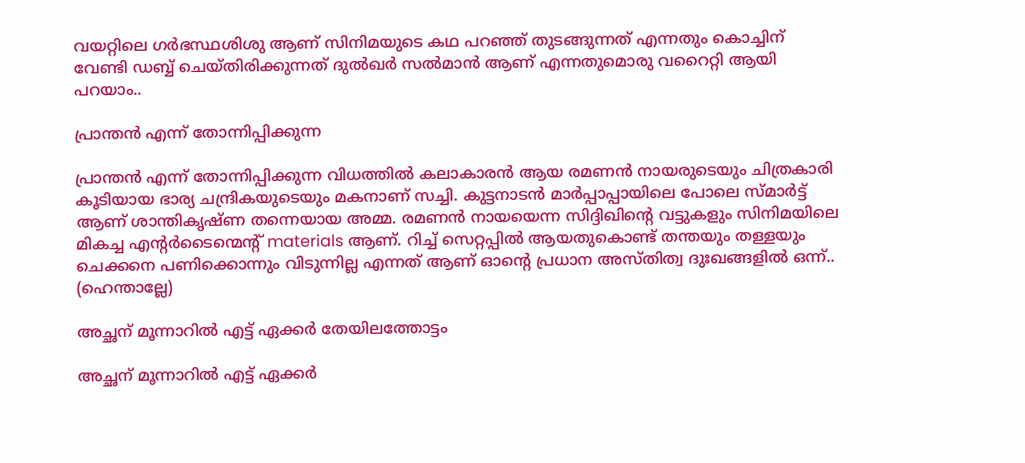വയറ്റിലെ ഗർഭസ്ഥശിശു ആണ് സിനിമയുടെ കഥ പറഞ്ഞ് തുടങ്ങുന്നത് എന്നതും കൊച്ചിന് വേണ്ടി ഡബ്ബ് ചെയ്തിരിക്കുന്നത് ദുൽഖർ സൽമാൻ ആണ് എന്നതുമൊരു വറൈറ്റി ആയി പറയാം..

പ്രാന്തൻ എന്ന് തോന്നിപ്പിക്കുന്ന

പ്രാന്തൻ എന്ന് തോന്നിപ്പിക്കുന്ന വിധത്തിൽ കലാകാരൻ ആയ രമണൻ നായരുടെയും ചിത്രകാരി കൂടിയായ ഭാര്യ ചന്ദ്രികയുടെയും മകനാണ് സച്ചി. കുട്ടനാടൻ മാർപ്പാപ്പായിലെ പോലെ സ്മാർട്ട് ആണ് ശാന്തികൃഷ്ണ തന്നെയായ അമ്മ. രമണൻ നായയെന്ന സിദ്ദിഖിന്റെ വട്ടുകളും സിനിമയിലെ മികച്ച എന്റർടൈന്മെന്റ് materials ആണ്. റിച്ച് സെറ്റപ്പിൽ ആയതുകൊണ്ട് തന്തയും തള്ളയും ചെക്കനെ പണിക്കൊന്നും വിടുന്നില്ല എന്നത് ആണ് ഓന്റെ പ്രധാന അസ്തിത്വ ദുഃഖങ്ങളിൽ ഒന്ന്.. (ഹെന്താല്ലേ)

അച്ഛന് മൂന്നാറിൽ എട്ട് ഏക്കർ തേയിലത്തോട്ടം

അച്ഛന് മൂന്നാറിൽ എട്ട് ഏക്കർ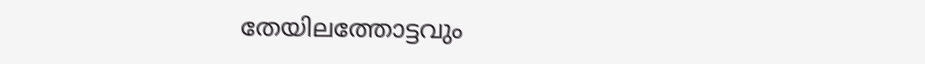തേയിലത്തോട്ടവും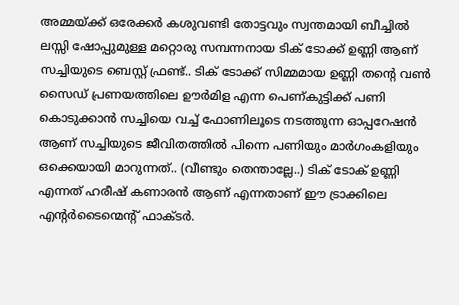അമ്മയ്ക്ക് ഒരേക്കർ കശുവണ്ടി തോട്ടവും സ്വന്തമായി ബീച്ചിൽ ലസ്സി ഷോപ്പുമുള്ള മറ്റൊരു സമ്പന്നനായ ടിക് ടോക്ക് ഉണ്ണി ആണ് സച്ചിയുടെ ബെസ്റ്റ് ഫ്രണ്ട്.. ടിക് ടോക്ക് സിമ്മമായ ഉണ്ണി തന്റെ വണ്‍ സൈഡ് പ്രണയത്തിലെ ഊർമിള എന്ന പെണ്കുട്ടിക്ക് പണി കൊടുക്കാൻ സച്ചിയെ വച്ച് ഫോണിലൂടെ നടത്തുന്ന ഓപ്പറേഷൻ ആണ് സച്ചിയുടെ ജീവിതത്തിൽ പിന്നെ പണിയും മാർഗംകളിയും ഒക്കെയായി മാറുന്നത്.. (വീണ്ടും തെന്താല്ലേ..) ടിക് ടോക് ഉണ്ണി എന്നത് ഹരീഷ് കണാരൻ ആണ് എന്നതാണ് ഈ ട്രാക്കിലെ എന്റർടൈന്മെന്റ് ഫാക്ടർ.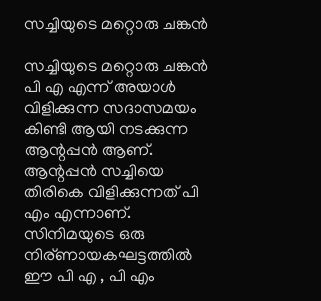സച്ചിയുടെ മറ്റൊരു ചങ്കൻ

സച്ചിയുടെ മറ്റൊരു ചങ്കൻ പി എ എന്ന് അയാൾ വിളിക്കുന്ന സദാസമയം കിണ്ടി ആയി നടക്കുന്ന ആന്റപ്പൻ ആണ്. ആന്റപ്പൻ സച്ചിയെ തിരികെ വിളിക്കുന്നത് പി എം എന്നാണ്. സിനിമയുടെ ഒരു നിര്ണായകഘട്ടത്തിൽ ഈ പി എ , പി എം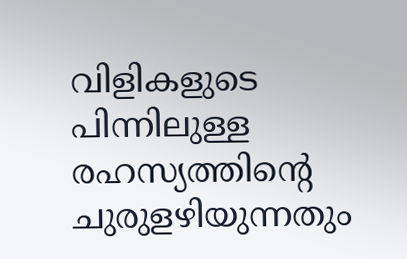വിളികളുടെ പിന്നിലുള്ള രഹസ്യത്തിന്റെ ചുരുളഴിയുന്നതും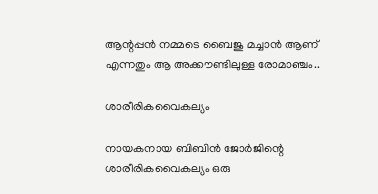ആന്റപ്പൻ നമ്മടെ ബൈജു മച്ചാൻ ആണ് എന്നതും ആ അക്കൗണ്ടിലുള്ള രോമാഞ്ചം..

ശാരീരികവൈകല്യം

നായകനായ ബിബിന്‍ ജോർജിന്റെ ശാരീരികവൈകല്യം ഒരു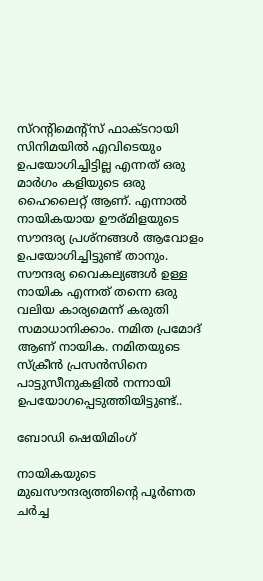സ്‌റന്റിമെന്റ്‌സ് ഫാക്ടറായി സിനിമയിൽ എവിടെയും ഉപയോഗിച്ചിട്ടില്ല എന്നത് ഒരു മാർഗം കളിയുടെ ഒരു ഹൈലൈറ്റ് ആണ്. എന്നാൽ നായികയായ ഊര്മിളയുടെ സൗന്ദര്യ പ്രശ്നങ്ങൾ ആവോളം ഉപയോഗിച്ചിട്ടുണ്ട് താനും. സൗന്ദര്യ വൈകല്യങ്ങൾ ഉള്ള നായിക എന്നത് തന്നെ ഒരു വലിയ കാര്യമെന്ന് കരുതി സമാധാനിക്കാം. നമിത പ്രമോദ് ആണ് നായിക. നമിതയുടെ സ്‌ക്രീൻ പ്രസൻസിനെ പാട്ടുസീനുകളിൽ നന്നായി ഉപയോഗപ്പെടുത്തിയിട്ടുണ്ട്..

ബോഡി ഷെയിമിംഗ്

നായികയുടെ മുഖസൗന്ദര്യത്തിന്റെ പൂർണത ചർച്ച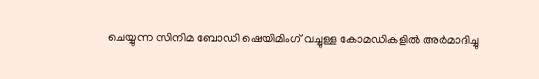ചെയ്യുന്ന സിനിമ ബോഡി ഷെയിമിംഗ് വച്ചുള്ള കോമഡികളിൽ അർമാദിച്ചു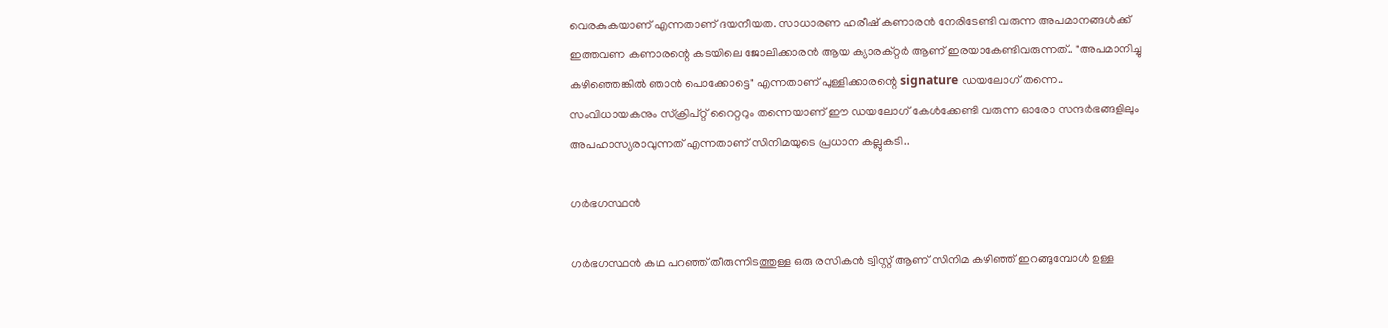വെരകുകയാണ് എന്നതാണ് ദയനീയത. സാധാരണ ഹരീഷ് കണാരൻ നേരിടേണ്ടി വരുന്ന അപമാനങ്ങൾക്ക് ഇത്തവണ കണാരന്റെ കടയിലെ ജോലിക്കാരൻ ആയ ക്യാരക്റ്റർ ആണ് ഇരയാകേണ്ടിവരുന്നത്.. "അപമാനിച്ചു കഴിഞ്ഞെങ്കിൽ ഞാൻ പൊക്കോട്ടെ" എന്നതാണ് പുള്ളിക്കാരന്റെ signature ഡയലോഗ് തന്നെ.. സംവിധായകനും സ്ക്രിപ്റ്റ് റൈറ്ററും തന്നെയാണ് ഈ ഡയലോഗ് കേൾക്കേണ്ടി വരുന്ന ഓരോ സന്ദർഭങ്ങളിലും അപഹാസ്യരാവുന്നത് എന്നതാണ് സിനിമയുടെ പ്രധാന കല്ലുകടി..

ഗർഭഗസ്ഥൻ

ഗർഭഗസ്ഥൻ കഥ പറഞ്ഞ് തീരുന്നിടത്തുള്ള ഒരു രസികൻ ട്വിസ്റ്റ് ആണ് സിനിമ കഴിഞ്ഞ് ഇറങ്ങുമ്പോൾ ഉള്ള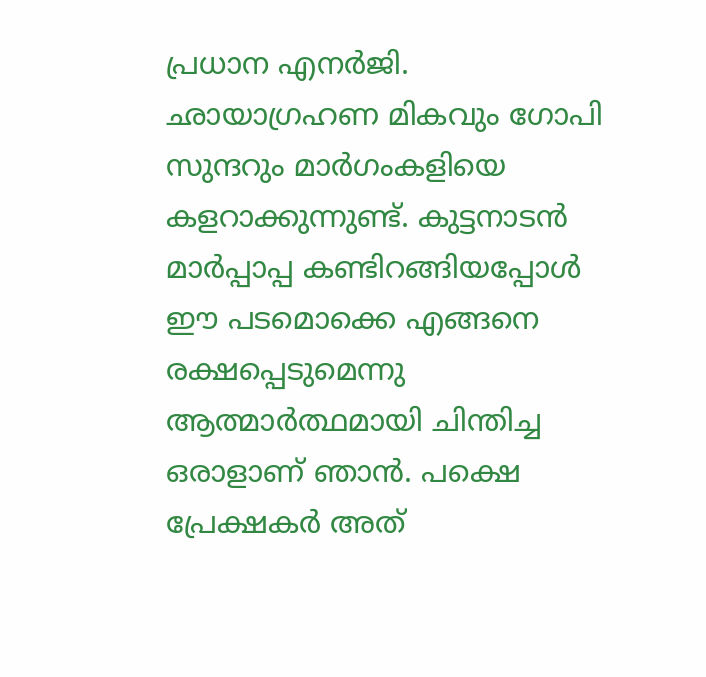പ്രധാന എനർജി. ഛായാഗ്രഹണ മികവും ഗോപി സുന്ദറും മാർഗംകളിയെ കളറാക്കുന്നുണ്ട്. കുട്ടനാടൻ മാർപ്പാപ്പ കണ്ടിറങ്ങിയപ്പോൾ ഈ പടമൊക്കെ എങ്ങനെ രക്ഷപ്പെടുമെന്നു ആത്മാർത്ഥമായി ചിന്തിച്ച ഒരാളാണ് ഞാൻ. പക്ഷെ പ്രേക്ഷകർ അത്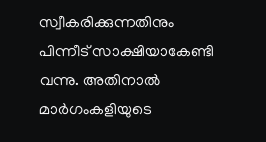സ്വീകരിക്കുന്നതിനും പിന്നീട്‌ സാക്ഷിയാകേണ്ടി വന്നു. അതിനാൽ മാർഗംകളിയുടെ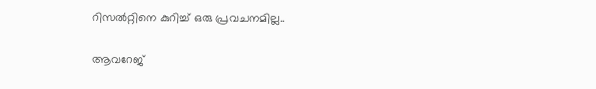റിസൽറ്റിനെ കുറിച്ച് ഒരു പ്രവചനമില്ല..

ആവറേജ്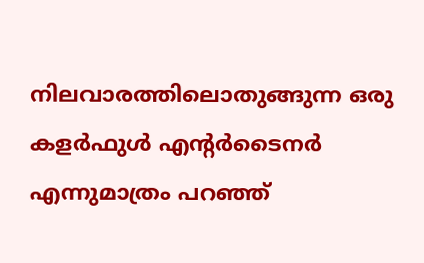നിലവാരത്തിലൊതുങ്ങുന്ന ഒരു കളർഫുൾ എന്റർടൈനർ എന്നുമാത്രം പറഞ്ഞ്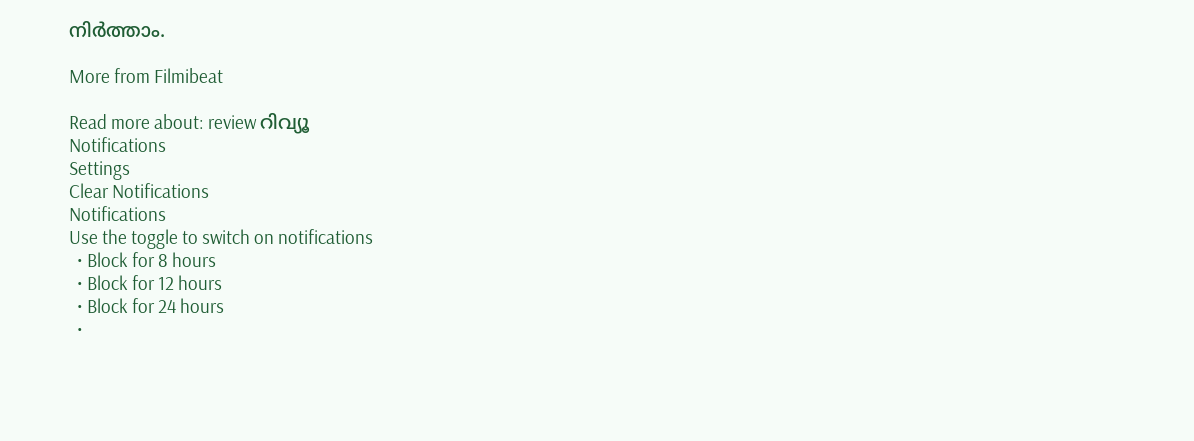നിർത്താം.

More from Filmibeat

Read more about: review റിവ്യൂ
Notifications
Settings
Clear Notifications
Notifications
Use the toggle to switch on notifications
  • Block for 8 hours
  • Block for 12 hours
  • Block for 24 hours
  •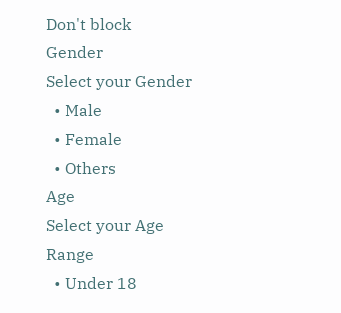Don't block
Gender
Select your Gender
  • Male
  • Female
  • Others
Age
Select your Age Range
  • Under 18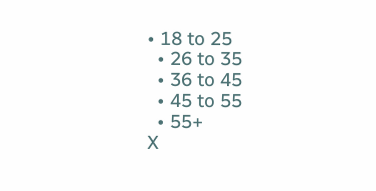• 18 to 25
  • 26 to 35
  • 36 to 45
  • 45 to 55
  • 55+
X